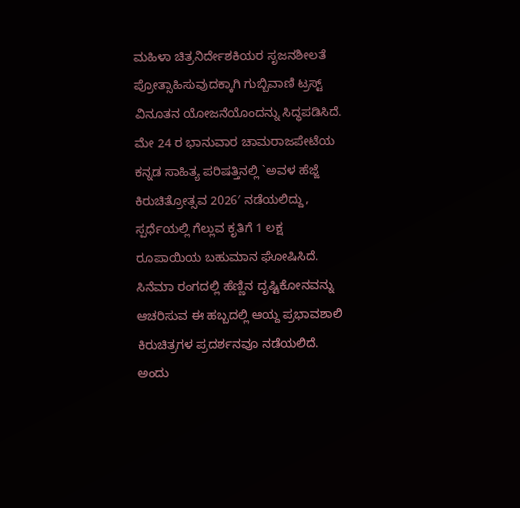ಮಹಿಳಾ ಚಿತ್ರನಿರ್ದೇಶಕಿಯರ ಸೃಜನಶೀಲತೆ ಪ್ರೋತ್ಸಾಹಿಸುವುದಕ್ಕಾಗಿ ಗುಬ್ಬಿವಾಣಿ ಟ್ರಸ್ಟ್ ವಿನೂತನ ಯೋಜನೆಯೊಂದನ್ನು ಸಿದ್ಧಪಡಿಸಿದೆ. ಮೇ 24 ರ ಭಾನುವಾರ ಚಾಮರಾಜಪೇಟೆಯ ಕನ್ನಡ ಸಾಹಿತ್ಯ ಪರಿಷತ್ತಿನಲ್ಲಿ `ಅವಳ ಹೆಜ್ಜೆ ಕಿರುಚಿತ್ರೋತ್ಸವ 2026′ ನಡೆಯಲಿದ್ದು, ಸ್ಪರ್ಧೆಯಲ್ಲಿ ಗೆಲ್ಲುವ ಕೃತಿಗೆ 1 ಲಕ್ಷ ರೂಪಾಯಿಯ ಬಹುಮಾನ ಘೋಷಿಸಿದೆ.
ಸಿನೆಮಾ ರಂಗದಲ್ಲಿ ಹೆಣ್ಣಿನ ದೃಷ್ಟಿಕೋನವನ್ನು ಆಚರಿಸುವ ಈ ಹಬ್ಬದಲ್ಲಿ ಆಯ್ದ ಪ್ರಭಾವಶಾಲಿ ಕಿರುಚಿತ್ರಗಳ ಪ್ರದರ್ಶನವೂ ನಡೆಯಲಿದೆ. ಅಂದು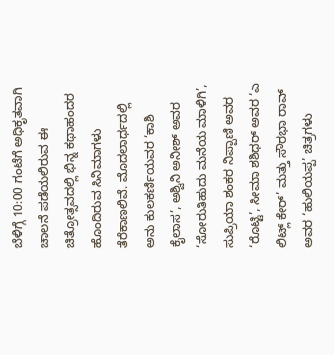ಬೆಳಿಗ್ಗೆ 10:00 ಗಂಟೆಗೆ ಅಧಿಕೃತವಾಗಿ ಚಾಲನೆ ಪಡೆಯಲಿರುವ ಈ ಚಿತ್ರೋತ್ಸವದಲ್ಲಿ ಭಿನ್ನ ಕಥಾಹಂದರ ಹೊಂದಿರುವ ಸಿನಿಮಾಗಳು ತೆರೆಕಾಣಲಿವೆ. ಮೊದಲಾರ್ಧದಲ್ಲಿ ಅನು ಕುಲಕರ್ಣಿಯವರ ‘ಕಾಶಿ ಕೈಲಾಸ’, ಅಶ್ವಿನಿ ಅನೀಶ್ ಅವರ ‘ಸೋರುತಿಹುದು ಮನೆಯ ಮಾಳಿಗಿ’, ಸುಪ್ರಿಯಾ ಶಂಕರ ನಿಪ್ಪಾಣಿ ಅವರ ‘ರೊಟ್ಟಿ’, ಸೀಮಾ ಶಶಿಧರ್ ಅವರ ‘ಎ ಲಿಟ್ಲ್ ಕೇರ್’ ಮತ್ತು ಸೌರಭಾ ರಾವ್ ಅವರ ‘ಹುಲಿಯಪ್ಪ’ ಚಿತ್ರಗಳು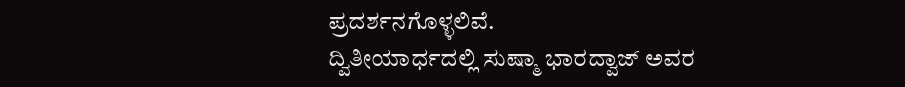ಪ್ರದರ್ಶನಗೊಳ್ಳಲಿವೆ.
ದ್ವಿತೀಯಾರ್ಧದಲ್ಲಿ ಸುಷ್ಮಾ ಭಾರದ್ವಾಜ್ ಅವರ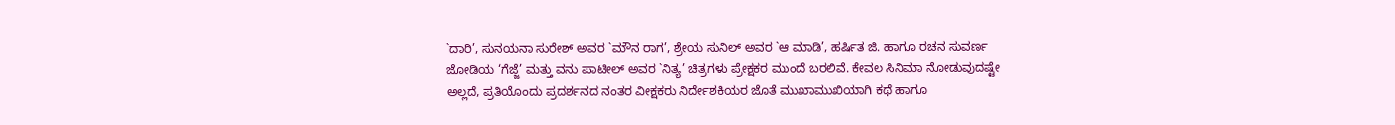`ದಾರಿ’, ಸುನಯನಾ ಸುರೇಶ್ ಅವರ `ಮೌನ ರಾಗ’, ಶ್ರೇಯ ಸುನಿಲ್ ಅವರ `ಆ ಮಾಡಿ’, ಹರ್ಷಿತ ಜಿ. ಹಾಗೂ ರಚನ ಸುವರ್ಣ ಜೋಡಿಯ ‘ಗೆಜ್ಜೆ’ ಮತ್ತು ವನು ಪಾಟೀಲ್ ಅವರ `ನಿತ್ಯ’ ಚಿತ್ರಗಳು ಪ್ರೇಕ್ಷಕರ ಮುಂದೆ ಬರಲಿವೆ. ಕೇವಲ ಸಿನಿಮಾ ನೋಡುವುದಷ್ಟೇ ಅಲ್ಲದೆ, ಪ್ರತಿಯೊಂದು ಪ್ರದರ್ಶನದ ನಂತರ ವೀಕ್ಷಕರು ನಿರ್ದೇಶಕಿಯರ ಜೊತೆ ಮುಖಾಮುಖಿಯಾಗಿ ಕಥೆ ಹಾಗೂ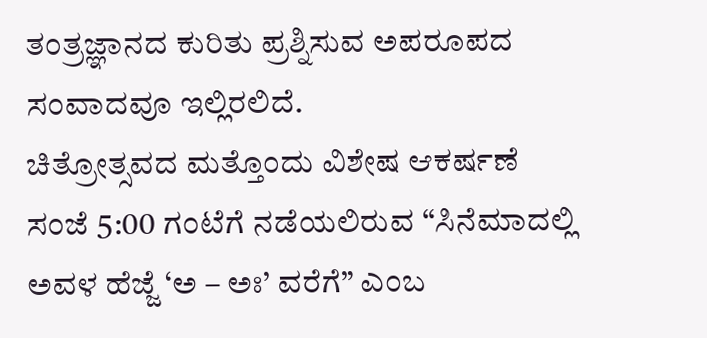ತಂತ್ರಜ್ಞಾನದ ಕುರಿತು ಪ್ರಶ್ನಿಸುವ ಅಪರೂಪದ ಸಂವಾದವೂ ಇಲ್ಲಿರಲಿದೆ.
ಚಿತ್ರೋತ್ಸವದ ಮತ್ತೊಂದು ವಿಶೇಷ ಆಕರ್ಷಣೆ ಸಂಜೆ 5:00 ಗಂಟೆಗೆ ನಡೆಯಲಿರುವ “ಸಿನೆಮಾದಲ್ಲಿ ಅವಳ ಹೆಜ್ಜೆ ‘ಅ – ಅಃ’ ವರೆಗೆ” ಎಂಬ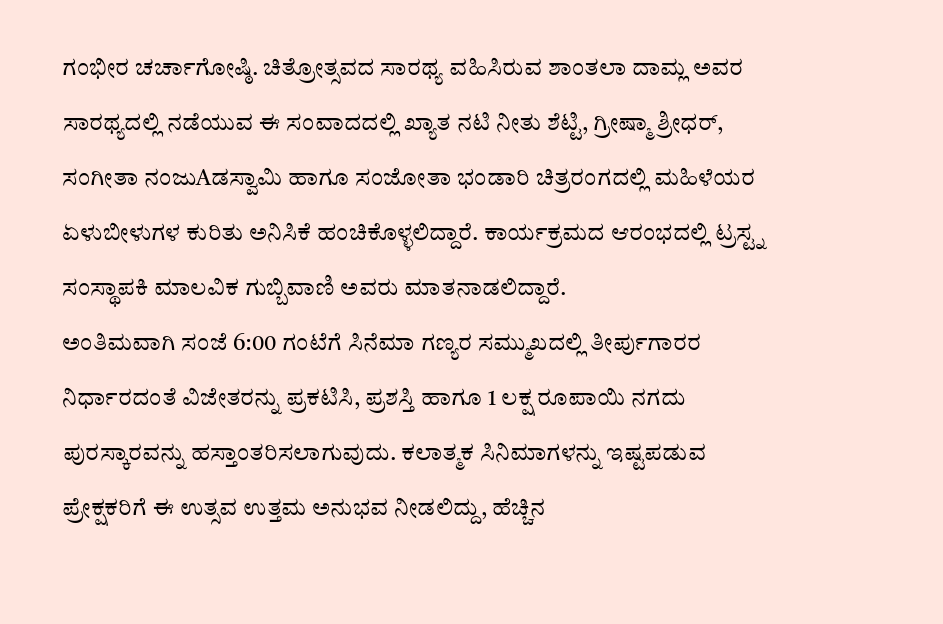ಗಂಭೀರ ಚರ್ಚಾಗೋಷ್ಠಿ. ಚಿತ್ರೋತ್ಸವದ ಸಾರಥ್ಯ ವಹಿಸಿರುವ ಶಾಂತಲಾ ದಾಮ್ಲ ಅವರ ಸಾರಥ್ಯದಲ್ಲಿ ನಡೆಯುವ ಈ ಸಂವಾದದಲ್ಲಿ ಖ್ಯಾತ ನಟಿ ನೀತು ಶೆಟ್ಟಿ, ಗ್ರೀಷ್ಮಾ ಶ್ರೀಧರ್, ಸಂಗೀತಾ ನಂಜುAಡಸ್ವಾಮಿ ಹಾಗೂ ಸಂಜೋತಾ ಭಂಡಾರಿ ಚಿತ್ರರಂಗದಲ್ಲಿ ಮಹಿಳೆಯರ ಏಳುಬೀಳುಗಳ ಕುರಿತು ಅನಿಸಿಕೆ ಹಂಚಿಕೊಳ್ಳಲಿದ್ದಾರೆ. ಕಾರ್ಯಕ್ರಮದ ಆರಂಭದಲ್ಲಿ ಟ್ರಸ್ಟ್ನ ಸಂಸ್ಥಾಪಕಿ ಮಾಲವಿಕ ಗುಬ್ಬಿವಾಣಿ ಅವರು ಮಾತನಾಡಲಿದ್ದಾರೆ.
ಅಂತಿಮವಾಗಿ ಸಂಜೆ 6:00 ಗಂಟೆಗೆ ಸಿನೆಮಾ ಗಣ್ಯರ ಸಮ್ಮುಖದಲ್ಲಿ ತೀರ್ಪುಗಾರರ ನಿರ್ಧಾರದಂತೆ ವಿಜೇತರನ್ನು ಪ್ರಕಟಿಸಿ, ಪ್ರಶಸ್ತಿ ಹಾಗೂ 1 ಲಕ್ಷ ರೂಪಾಯಿ ನಗದು ಪುರಸ್ಕಾರವನ್ನು ಹಸ್ತಾಂತರಿಸಲಾಗುವುದು. ಕಲಾತ್ಮಕ ಸಿನಿಮಾಗಳನ್ನು ಇಷ್ಟಪಡುವ ಪ್ರೇಕ್ಷಕರಿಗೆ ಈ ಉತ್ಸವ ಉತ್ತಮ ಅನುಭವ ನೀಡಲಿದ್ದು, ಹೆಚ್ಚಿನ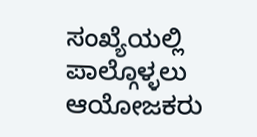ಸಂಖ್ಯೆಯಲ್ಲಿ ಪಾಲ್ಗೊಳ್ಳಲು ಆಯೋಜಕರು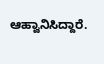ಆಹ್ವಾನಿಸಿದ್ದಾರೆ.